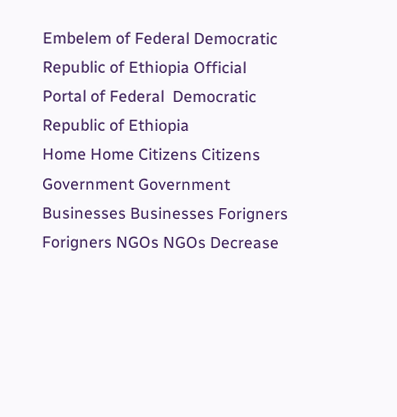Embelem of Federal Democratic Republic of Ethiopia Official Portal of Federal  Democratic Republic of Ethiopia
Home Home Citizens Citizens Government Government Businesses Businesses Forigners Forigners NGOs NGOs Decrease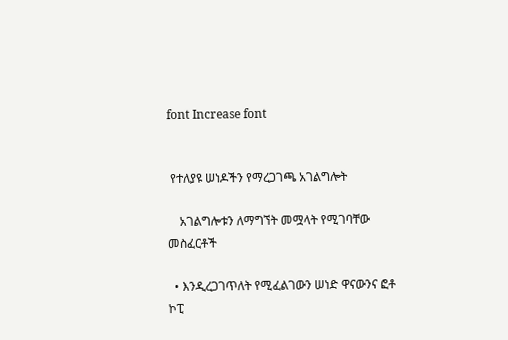font Increase font


 የተለያዩ ሠነዶችን የማረጋገጫ አገልግሎት

    አገልግሎቱን ለማግኘት መሟላት የሚገባቸው መስፈርቶች

  • እንዲረጋገጥለት የሚፈልገውን ሠነድ ዋናውንና ፎቶ ኮፒ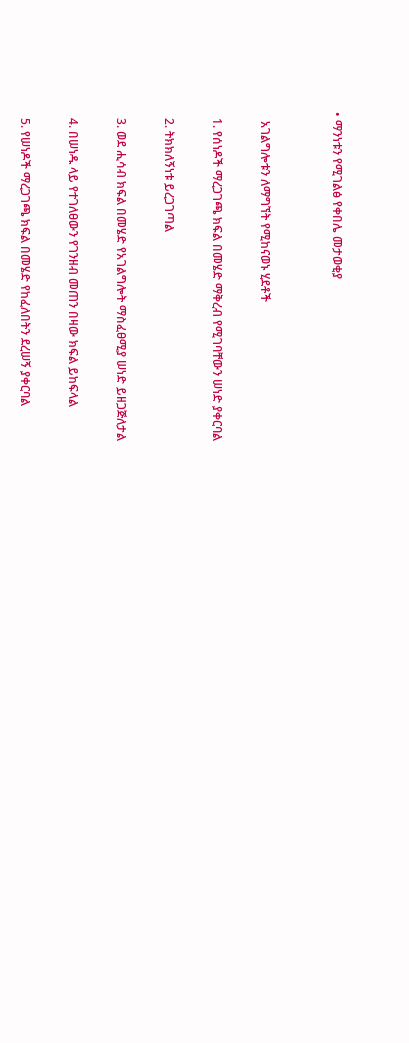• ማንነቱን የሚገልፅ የቀበሌ መታወቂያ


   አገልግሎቱን ለማግኘት የሚከናወኑ ሂደቶች

  1. የሰነዶች ማረጋገጫ ክፍል በመሄድ ማቅረብ የሚገባቸውን ሠነድ ያቀርባል

  2. ትክክለኝነቱ ይረጋገጣል

  3. ወደ ሒሳብ ክፍል በመሄድ የአገልግሎት ማስፈፀሚያ ሠነድ ይዘጋጅለታል

  4. በሠነዱ ላይ የተገለፀውን የገንዘብ መጠን በዛው ክፍል ይከፍላል

  5. የሠነዶች ማረጋገጫ ክፍል በመሄድ የከፈለበትን ደረሠኝ ያቀርባል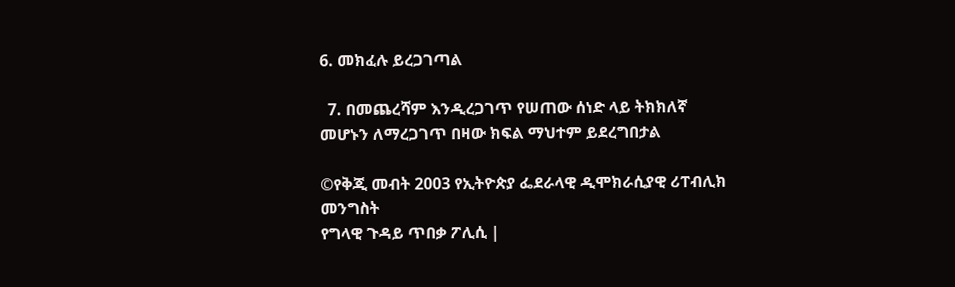6. መክፈሉ ይረጋገጣል

  7. በመጨረሻም እንዲረጋገጥ የሠጠው ሰነድ ላይ ትክክለኛ መሆኑን ለማረጋገጥ በዛው ክፍል ማህተም ይደረግበታል

©የቅጂ መብት 2003 የኢትዮጵያ ፌደራላዊ ዲሞክራሲያዊ ሪፐብሊክ መንግስት
የግላዊ ጉዳይ ጥበቃ ፖሊሲ |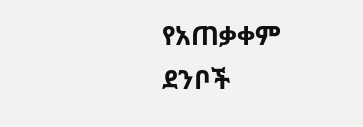የአጠቃቀም ደንቦች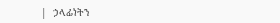|  ኃላፊነትን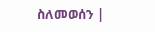ስለመወሰን |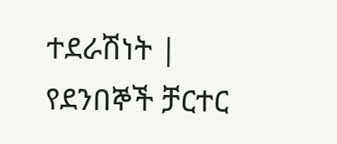ተደራሽነት |  የደንበኞች ቻርተር